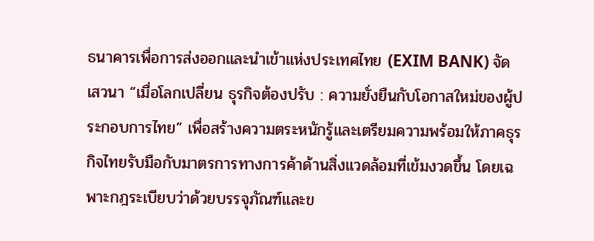ธนาคารเพื่อการส่งออกและนำเข้าแห่งประเทศไทย (EXIM BANK) จัดเสวนา “เมื่อโลกเปลี่ยน ธุรกิจต้องปรับ : ความยั่งยืนกับโอกาสใหม่ของผู้ประกอบการไทย” เพื่อสร้างความตระหนักรู้และเตรียมความพร้อมให้ภาคธุรกิจไทยรับมือกับมาตรการทางการค้าด้านสิ่งแวดล้อมที่เข้มงวดขึ้น โดยเฉพาะกฎระเบียบว่าด้วยบรรจุภัณฑ์และข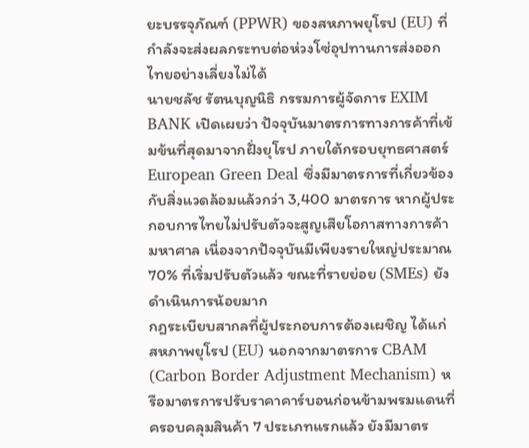ยะบรรจุภัณฑ์ (PPWR) ของสหภาพยุโรป (EU) ที่กำลังจะส่งผลกระทบต่อห่วงโซ่อุปทานการส่งออกไทยอย่างเลี่ยงไม่ได้
นายชลัช รัตนบุญนิธิ กรรมการผู้จัดการ EXIM BANK เปิดเผยว่า ปัจจุบันมาตรการทางการค้าที่เข้มข้นที่สุดมาจากฝั่งยุโรป ภายใต้กรอบยุทธศาสตร์ European Green Deal ซึ่งมีมาตรการที่เกี่ยวข้องกับสิ่งแวดล้อมแล้วกว่า 3,400 มาตรการ หากผู้ประกอบการไทยไม่ปรับตัวจะสูญเสียโอกาสทางการค้ามหาศาล เนื่องจากปัจจุบันมีเพียงรายใหญ่ประมาณ 70% ที่เริ่มปรับตัวแล้ว ขณะที่รายย่อย (SMEs) ยังดำเนินการน้อยมาก
กฎระเบียบสากลที่ผู้ประกอบการต้องเผชิญ ได้แก่
สหภาพยุโรป (EU) นอกจากมาตรการ CBAM (Carbon Border Adjustment Mechanism) หรือมาตรการปรับราคาคาร์บอนก่อนข้ามพรมแดนที่ครอบคลุมสินค้า 7 ประเภทแรกแล้ว ยังมีมาตร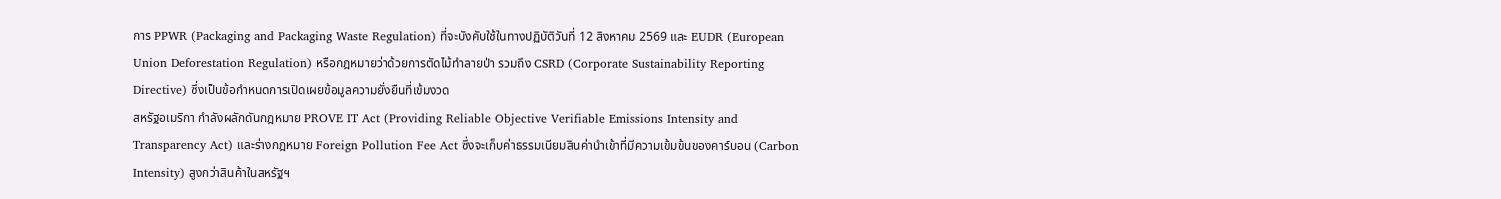การ PPWR (Packaging and Packaging Waste Regulation) ที่จะบังคับใช้ในทางปฏิบัติวันที่ 12 สิงหาคม 2569 และ EUDR (European Union Deforestation Regulation) หรือกฎหมายว่าด้วยการตัดไม้ทำลายป่า รวมถึง CSRD (Corporate Sustainability Reporting Directive) ซึ่งเป็นข้อกำหนดการเปิดเผยข้อมูลความยั่งยืนที่เข้มงวด
สหรัฐอเมริกา กำลังผลักดันกฎหมาย PROVE IT Act (Providing Reliable Objective Verifiable Emissions Intensity and Transparency Act) และร่างกฎหมาย Foreign Pollution Fee Act ซึ่งจะเก็บค่าธรรมเนียมสินค่านำเข้าที่มีความเข้มข้นของคาร์บอน (Carbon Intensity) สูงกว่าสินค้าในสหรัฐฯ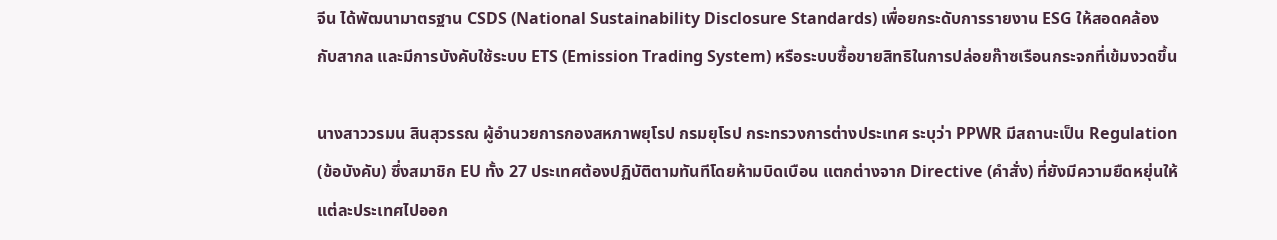จีน ได้พัฒนามาตรฐาน CSDS (National Sustainability Disclosure Standards) เพื่อยกระดับการรายงาน ESG ให้สอดคล้องกับสากล และมีการบังคับใช้ระบบ ETS (Emission Trading System) หรือระบบซื้อขายสิทธิในการปล่อยก๊าซเรือนกระจกที่เข้มงวดขึ้น

นางสาววรมน สินสุวรรณ ผู้อำนวยการกองสหภาพยุโรป กรมยุโรป กระทรวงการต่างประเทศ ระบุว่า PPWR มีสถานะเป็น Regulation (ข้อบังคับ) ซึ่งสมาชิก EU ทั้ง 27 ประเทศต้องปฏิบัติตามทันทีโดยห้ามบิดเบือน แตกต่างจาก Directive (คำสั่ง) ที่ยังมีความยืดหยุ่นให้แต่ละประเทศไปออก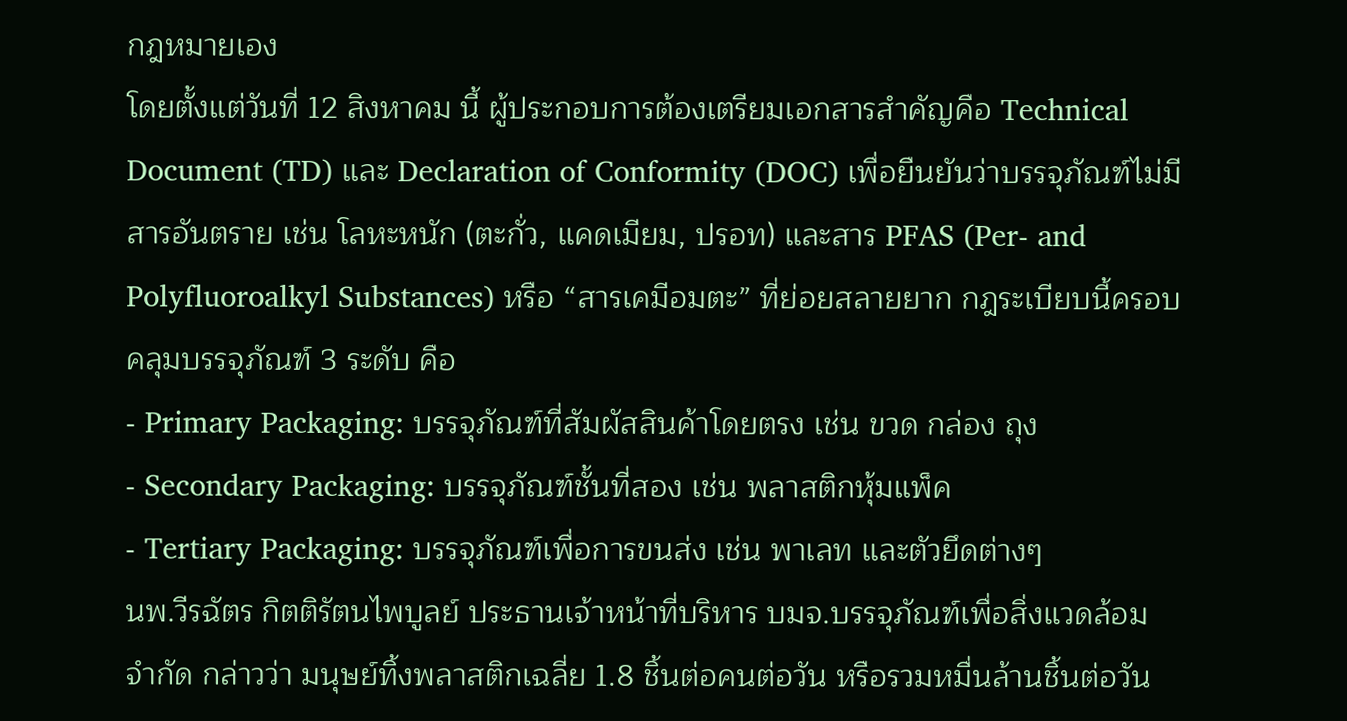กฎหมายเอง
โดยตั้งแต่วันที่ 12 สิงหาคม นี้ ผู้ประกอบการต้องเตรียมเอกสารสำคัญคือ Technical Document (TD) และ Declaration of Conformity (DOC) เพื่อยืนยันว่าบรรจุภัณฑ์ไม่มีสารอันตราย เช่น โลหะหนัก (ตะกั่ว, แคดเมียม, ปรอท) และสาร PFAS (Per- and Polyfluoroalkyl Substances) หรือ “สารเคมีอมตะ” ที่ย่อยสลายยาก กฎระเบียบนี้ครอบคลุมบรรจุภัณฑ์ 3 ระดับ คือ
- Primary Packaging: บรรจุภัณฑ์ที่สัมผัสสินค้าโดยตรง เช่น ขวด กล่อง ถุง
- Secondary Packaging: บรรจุภัณฑ์ชั้นที่สอง เช่น พลาสติกหุ้มแพ็ค
- Tertiary Packaging: บรรจุภัณฑ์เพื่อการขนส่ง เช่น พาเลท และตัวยึดต่างๆ
นพ.วีรฉัตร กิตติรัตนไพบูลย์ ประธานเจ้าหน้าที่บริหาร บมจ.บรรจุภัณฑ์เพื่อสิ่งแวดล้อม จำกัด กล่าวว่า มนุษย์ทิ้งพลาสติกเฉลี่ย 1.8 ชิ้นต่อคนต่อวัน หรือรวมหมื่นล้านชิ้นต่อวัน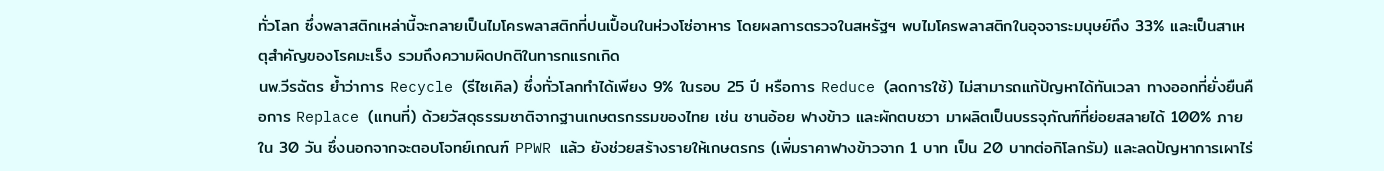ทั่วโลก ซึ่งพลาสติกเหล่านี้จะกลายเป็นไมโครพลาสติกที่ปนเปื้อนในห่วงโซ่อาหาร โดยผลการตรวจในสหรัฐฯ พบไมโครพลาสติกในอุจจาระมนุษย์ถึง 33% และเป็นสาเหตุสำคัญของโรคมะเร็ง รวมถึงความผิดปกติในทารกแรกเกิด
นพ.วีรฉัตร ย้ำว่าการ Recycle (รีไซเคิล) ซึ่งทั่วโลกทำได้เพียง 9% ในรอบ 25 ปี หรือการ Reduce (ลดการใช้) ไม่สามารถแก้ปัญหาได้ทันเวลา ทางออกที่ยั่งยืนคือการ Replace (แทนที่) ด้วยวัสดุธรรมชาติจากฐานเกษตรกรรมของไทย เช่น ชานอ้อย ฟางข้าว และผักตบชวา มาผลิตเป็นบรรจุภัณฑ์ที่ย่อยสลายได้ 100% ภายใน 30 วัน ซึ่งนอกจากจะตอบโจทย์เกณฑ์ PPWR แล้ว ยังช่วยสร้างรายให้เกษตรกร (เพิ่มราคาฟางข้าวจาก 1 บาท เป็น 20 บาทต่อกิโลกรัม) และลดปัญหาการเผาไร่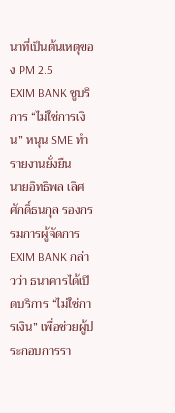นาที่เป็นต้นเหตุของ PM 2.5
EXIM BANK ชูบริการ “ไม่ใช่การเงิน” หนุน SME ทำรายงานยั่งยืน
นายอิทธิพล เลิศศักดิ์ธนกุล รองกรรมการผู้จัดการ EXIM BANK กล่าวว่า ธนาคารได้เปิดบริการ “ไม่ใช่การเงิน” เพื่อช่วยผู้ประกอบการรา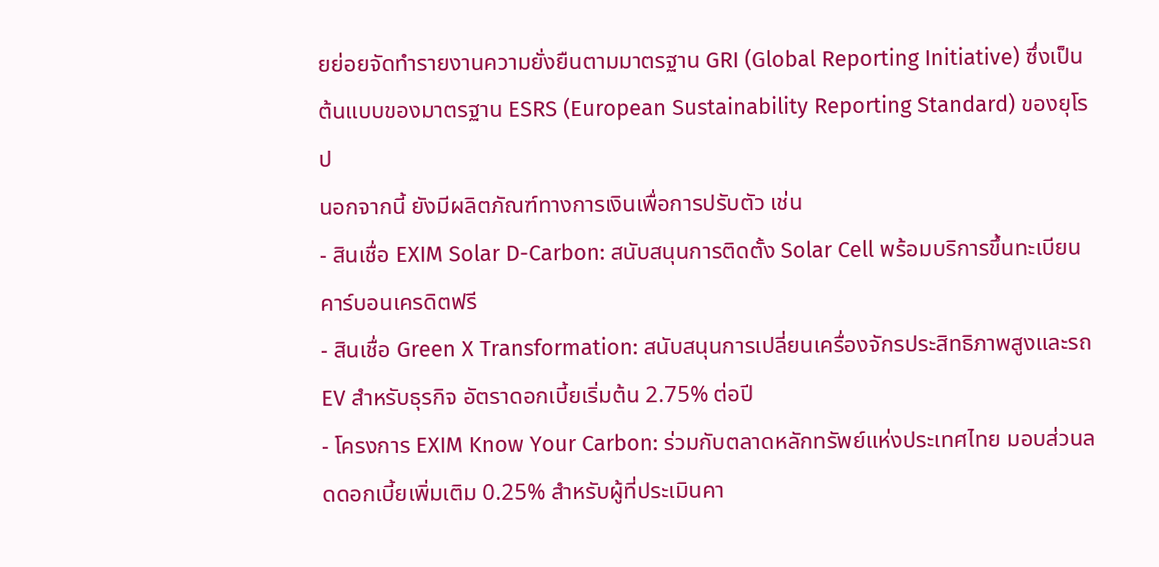ยย่อยจัดทำรายงานความยั่งยืนตามมาตรฐาน GRI (Global Reporting Initiative) ซึ่งเป็นต้นแบบของมาตรฐาน ESRS (European Sustainability Reporting Standard) ของยุโรป
นอกจากนี้ ยังมีผลิตภัณฑ์ทางการเงินเพื่อการปรับตัว เช่น
- สินเชื่อ EXIM Solar D-Carbon: สนับสนุนการติดตั้ง Solar Cell พร้อมบริการขึ้นทะเบียนคาร์บอนเครดิตฟรี
- สินเชื่อ Green X Transformation: สนับสนุนการเปลี่ยนเครื่องจักรประสิทธิภาพสูงและรถ EV สำหรับธุรกิจ อัตราดอกเบี้ยเริ่มต้น 2.75% ต่อปี
- โครงการ EXIM Know Your Carbon: ร่วมกับตลาดหลักทรัพย์แห่งประเทศไทย มอบส่วนลดดอกเบี้ยเพิ่มเติม 0.25% สำหรับผู้ที่ประเมินคา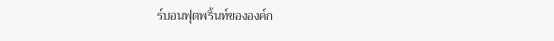ร์บอนฟุตพริ้นท์ขององค์ก